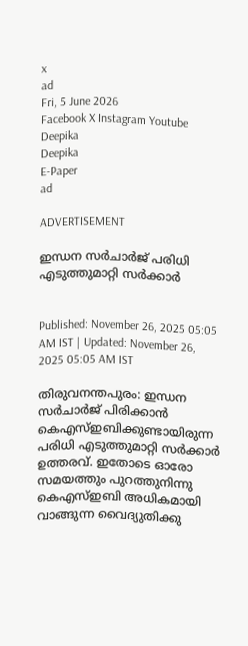x
ad
Fri, 5 June 2026
Facebook X Instagram Youtube
Deepika
Deepika
E-Paper
ad

ADVERTISEMENT

ഇന്ധന സർചാർജ് പരിധി എടുത്തുമാറ്റി സർക്കാർ


Published: November 26, 2025 05:05 AM IST | Updated: November 26, 2025 05:05 AM IST

തിരുവനന്തപുരം: ഇന്ധന സർചാർജ് പിരിക്കാൻ കെഎസ്ഇബിക്കുണ്ടായിരുന്ന പരിധി എടുത്തുമാറ്റി സർക്കാർ ഉത്തരവ്. ഇതോടെ ഓരോ സമയത്തും പുറത്തുനിന്നു കെഎസ്ഇബി അധികമായി വാങ്ങുന്ന വൈദ്യുതിക്കു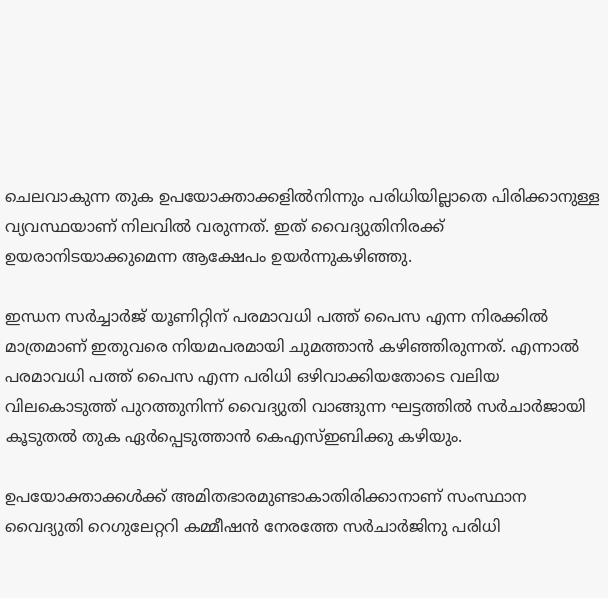ചെലവാകുന്ന തുക ഉപയോക്താക്കളിൽനിന്നും പരിധിയില്ലാതെ പിരിക്കാനുള്ള വ്യവസ്ഥയാണ് നിലവിൽ വരുന്നത്. ഇത് വൈദ്യുതിനിരക്ക് ഉയരാനിടയാക്കുമെന്ന ആക്ഷേപം ഉയർന്നുകഴിഞ്ഞു.

ഇന്ധന സർച്ചാർജ് യൂണിറ്റിന് പരമാവധി പത്ത് പൈസ എന്ന നിരക്കിൽ മാത്രമാണ് ഇതുവരെ നിയമപരമായി ചുമത്താൻ കഴിഞ്ഞിരുന്നത്. എന്നാൽ പരമാവധി പത്ത് പൈസ എന്ന പരിധി ഒഴിവാക്കിയതോടെ വലിയ വിലകൊടുത്ത് പുറത്തുനിന്ന് വൈദ്യുതി വാങ്ങുന്ന ഘട്ടത്തിൽ സർചാർജായി കൂടുതൽ തുക ഏർപ്പെടുത്താൻ കെഎസ്ഇബിക്കു കഴിയും.

ഉപയോക്താക്കൾക്ക് അമിതഭാരമുണ്ടാകാതിരിക്കാനാണ് സംസ്ഥാന വൈദ്യുതി റെഗുലേറ്ററി കമ്മീഷൻ നേരത്തേ സർചാർജിനു പരിധി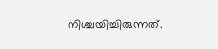നിശ്ചയിച്ചിരുന്നത്.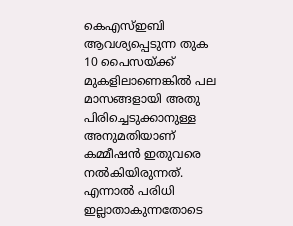കെഎസ്ഇബി ആവശ്യപ്പെടുന്ന തുക 10 പൈസയ്ക്ക് മുകളിലാണെങ്കിൽ പല മാസങ്ങളായി അതു പിരിച്ചെടുക്കാനുള്ള അനുമതിയാണ് കമ്മീഷൻ ഇതുവരെ നൽകിയിരുന്നത്. എന്നാൽ പരിധി ഇല്ലാതാകുന്നതോടെ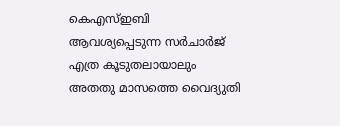കെഎസ്ഇബി ആവശ്യപ്പെടുന്ന സർചാർജ് എത്ര കൂടുതലായാലും അതതു മാസത്തെ വൈദ്യുതി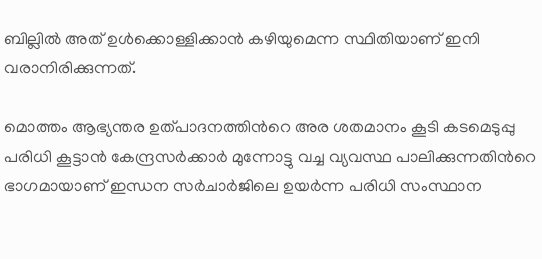ബില്ലിൽ അത് ഉൾക്കൊള്ളിക്കാൻ കഴിയുമെന്ന സ്ഥിതിയാണ് ഇനി വരാനിരിക്കുന്നത്.

മൊത്തം ആഭ്യന്തര ഉത്പാദനത്തിന്‍റെ അര ശതമാനം കൂടി കടമെടുപ്പു പരിധി കൂട്ടാൻ കേന്ദ്രസർക്കാർ മുന്നോട്ടു വച്ച വ്യവസ്ഥ പാലിക്കുന്നതിന്‍റെ ഭാഗമായാണ് ഇന്ധന സർചാർജിലെ ഉയർന്ന പരിധി സംസ്ഥാന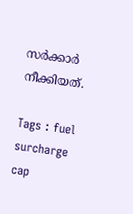സർക്കാർ നീക്കിയത്.

Tags : fuel surcharge cap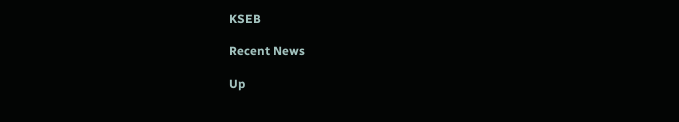KSEB

Recent News

Up